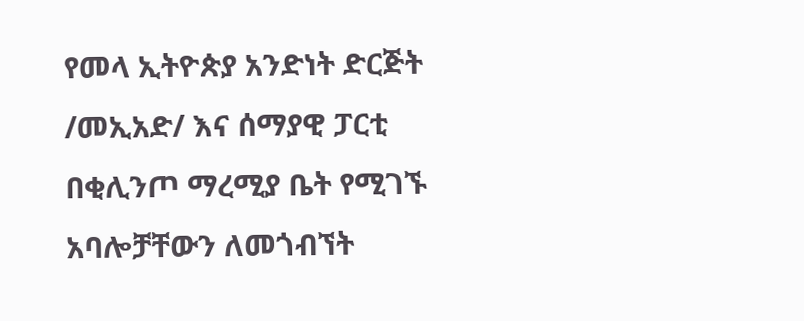የመላ ኢትዮጵያ አንድነት ድርጅት /መኢአድ/ እና ሰማያዊ ፓርቲ በቂሊንጦ ማረሚያ ቤት የሚገኙ አባሎቻቸውን ለመጎብኘት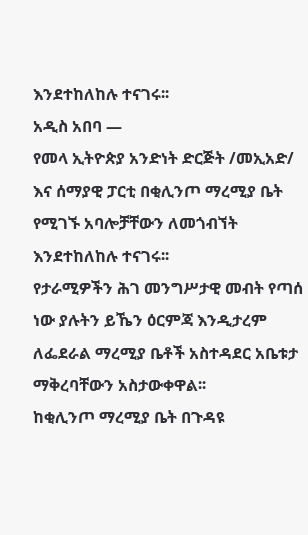እንደተከለከሉ ተናገሩ፡፡
አዲስ አበባ —
የመላ ኢትዮጵያ አንድነት ድርጅት /መኢአድ/ እና ሰማያዊ ፓርቲ በቂሊንጦ ማረሚያ ቤት የሚገኙ አባሎቻቸውን ለመጎብኘት እንደተከለከሉ ተናገሩ፡፡
የታራሚዎችን ሕገ መንግሥታዊ መብት የጣሰ ነው ያሉትን ይኼን ዕርምጃ እንዲታረም ለፌደራል ማረሚያ ቤቶች አስተዳደር አቤቱታ ማቅረባቸውን አስታውቀዋል፡፡
ከቂሊንጦ ማረሚያ ቤት በጉዳዩ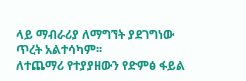ላይ ማብራሪያ ለማግኘት ያደገግነው ጥረት አልተሳካም፡፡
ለተጨማሪ የተያያዘውን የድምፅ ፋይል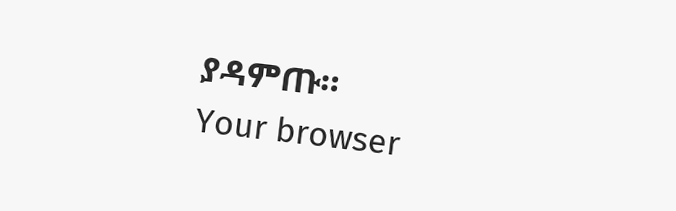ያዳምጡ።
Your browser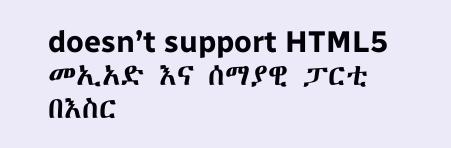doesn’t support HTML5
መኢአድ እና ሰማያዊ ፓርቲ በእስር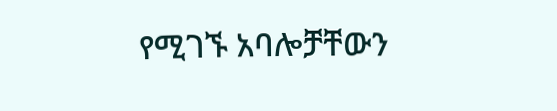የሚገኙ አባሎቻቸውን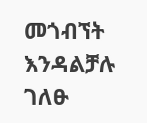መጎብኘት እንዳልቻሉ ገለፁ